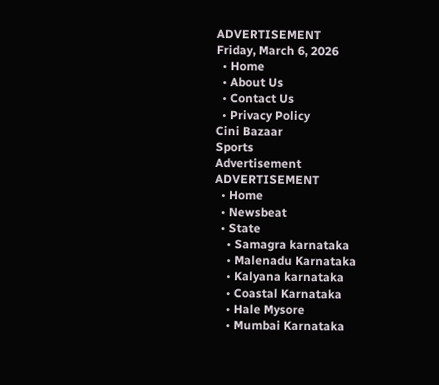ADVERTISEMENT
Friday, March 6, 2026
  • Home
  • About Us
  • Contact Us
  • Privacy Policy
Cini Bazaar
Sports
Advertisement
ADVERTISEMENT
  • Home
  • Newsbeat
  • State
    • Samagra karnataka
    • Malenadu Karnataka
    • Kalyana karnataka
    • Coastal Karnataka
    • Hale Mysore
    • Mumbai Karnataka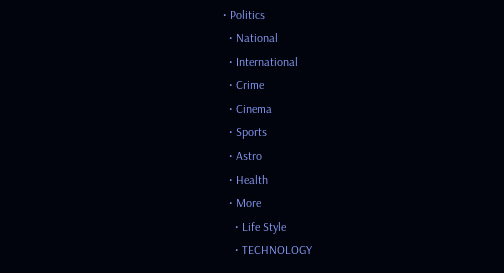• Politics
  • National
  • International
  • Crime
  • Cinema
  • Sports
  • Astro
  • Health
  • More
    • Life Style
    • TECHNOLOGY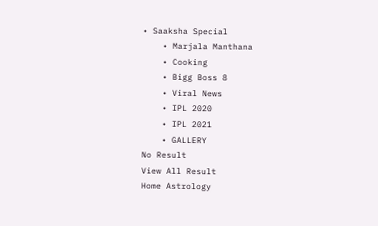• Saaksha Special
    • Marjala Manthana
    • Cooking
    • Bigg Boss 8
    • Viral News
    • IPL 2020
    • IPL 2021
    • GALLERY
No Result
View All Result
Home Astrology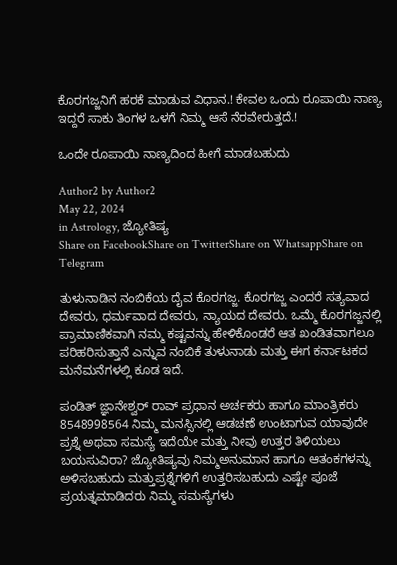ಕೊರಗಜ್ಜನಿಗೆ ಹರಕೆ ಮಾಡುವ ವಿಧಾನ.! ಕೇವಲ ಒಂದು ರೂಪಾಯಿ ನಾಣ್ಯ ಇದ್ದರೆ ಸಾಕು ತಿಂಗಳ ಒಳಗೆ ನಿಮ್ಮ ಆಸೆ ನೆರವೇರುತ್ತದೆ.!

ಒಂದೇ ರೂಪಾಯಿ ನಾಣ್ಯದಿಂದ ಹೀಗೆ ಮಾಡಬಹುದು

Author2 by Author2
May 22, 2024
in Astrology, ಜ್ಯೋತಿಷ್ಯ
Share on FacebookShare on TwitterShare on WhatsappShare on Telegram

ತುಳುನಾಡಿನ ನಂಬಿಕೆಯ ದೈವ ಕೊರಗಜ್ಜ. ಕೊರಗಜ್ಜ ಎಂದರೆ ಸತ್ಯವಾದ ದೇವರು, ಧರ್ಮವಾದ ದೇವರು, ನ್ಯಾಯದ ದೇವರು. ಒಮ್ಮೆ ಕೊರಗಜ್ಜನಲ್ಲಿ ಪ್ರಾಮಾಣಿಕವಾಗಿ ನಮ್ಮ ಕಷ್ಟವನ್ನು ಹೇಳಿಕೊಂಡರೆ ಆತ ಖಂಡಿತವಾಗಲೂ ಪರಿಹರಿಸುತ್ತಾನೆ ಎನ್ನುವ ನಂಬಿಕೆ ತುಳುನಾಡು ಮತ್ತು ಈಗ ಕರ್ನಾಟಕದ ಮನೆಮನೆಗಳಲ್ಲಿ ಕೂಡ ಇದೆ.

ಪಂಡಿತ್ ಜ್ಞಾನೇಶ್ವರ್ ರಾವ್ ಪ್ರಧಾನ ಅರ್ಚಕರು ಹಾಗೂ ಮಾಂತ್ರಿಕರು 8548998564 ನಿಮ್ಮ ಮನಸ್ಸಿನಲ್ಲಿ ಆಡಚಣೆ ಉಂಟಾಗುವ ಯಾವುದೇ ಪ್ರಶ್ನೆ ಅಥವಾ ಸಮಸ್ಯೆ ಇದೆಯೇ ಮತ್ತು ನೀವು ಉತ್ತರ ತಿಳಿಯಲು ಬಯಸುವಿರಾ? ಜ್ಯೋತಿಷ್ಯವು ನಿಮ್ಮಅನುಮಾನ ಹಾಗೂ ಆತಂಕಗಳನ್ನು ಅಳಿಸಬಹುದು ಮತ್ತುಪ್ರಶ್ನೆಗಳಿಗೆ ಉತ್ತರಿಸಬಹುದು ಎಷ್ಟೇ ಪೂಜೆ ಪ್ರಯತ್ನಮಾಡಿದರು ನಿಮ್ಮ ಸಮಸ್ಯೆಗಳು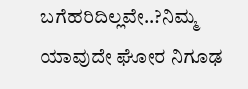ಬಗೆಹರಿದಿಲ್ಲವೇ..?ನಿಮ್ಮ ಯಾವುದೇ ಘೋರ ನಿಗೂಢ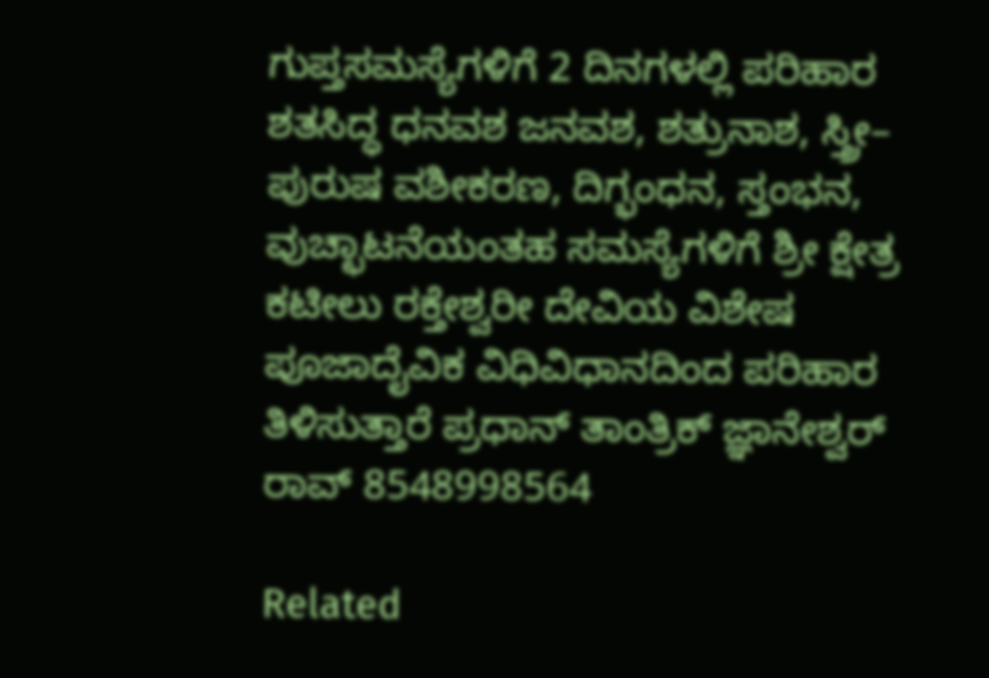ಗುಪ್ತಸಮಸ್ಯೆಗಳಿಗೆ 2 ದಿನಗಳಲ್ಲಿ ಪರಿಹಾರ ಶತಸಿದ್ಧ ಧನವಶ ಜನವಶ, ಶತ್ರುನಾಶ, ಸ್ತ್ರೀ– ಪುರುಷ ವಶೀಕರಣ, ದಿಗ್ಭಂಧನ, ಸ್ತಂಭನ, ವುಚ್ಛಾಟನೆಯಂತಹ ಸಮಸ್ಯೆಗಳಿಗೆ ಶ್ರೀ ಕ್ಷೇತ್ರ ಕಟೀಲು ರಕ್ತೇಶ್ವರೀ ದೇವಿಯ ವಿಶೇಷ ಪೂಜಾದೈವಿಕ ವಿಧಿವಿಧಾನದಿಂದ ಪರಿಹಾರ ತಿಳಿಸುತ್ತಾರೆ ಪ್ರಧಾನ್ ತಾಂತ್ರಿಕ್ ಜ್ಞಾನೇಶ್ವರ್ ರಾವ್ 8548998564

Related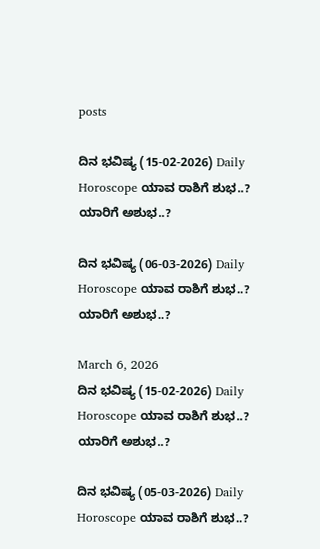posts

ದಿನ ಭವಿಷ್ಯ (15-02-2026) Daily Horoscope ಯಾವ ರಾಶಿಗೆ ಶುಭ..? ಯಾರಿಗೆ ಅಶುಭ..?

ದಿನ ಭವಿಷ್ಯ (06-03-2026) Daily Horoscope ಯಾವ ರಾಶಿಗೆ ಶುಭ..? ಯಾರಿಗೆ ಅಶುಭ..?

March 6, 2026
ದಿನ ಭವಿಷ್ಯ (15-02-2026) Daily Horoscope ಯಾವ ರಾಶಿಗೆ ಶುಭ..? ಯಾರಿಗೆ ಅಶುಭ..?

ದಿನ ಭವಿಷ್ಯ (05-03-2026) Daily Horoscope ಯಾವ ರಾಶಿಗೆ ಶುಭ..?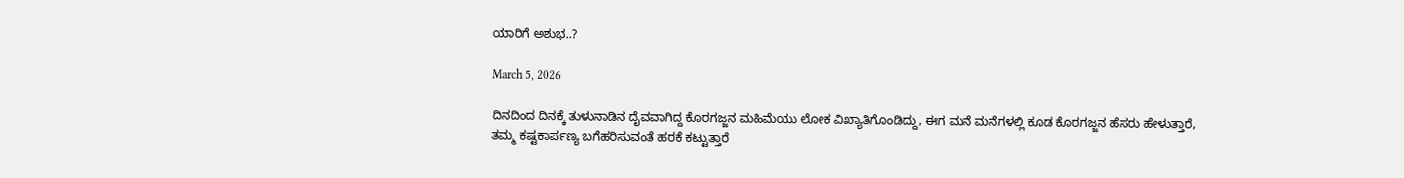ಯಾರಿಗೆ ಅಶುಭ..?

March 5, 2026

ದಿನದಿಂದ ದಿನಕ್ಕೆ ತುಳುನಾಡಿನ ದೈವವಾಗಿದ್ದ ಕೊರಗಜ್ಜನ ಮಹಿಮೆಯು ಲೋಕ ವಿಖ್ಯಾತಿಗೊಂಡಿದ್ದು, ಈಗ ಮನೆ ಮನೆಗಳಲ್ಲಿ ಕೂಡ ಕೊರಗಜ್ಜನ ಹೆಸರು ಹೇಳುತ್ತಾರೆ, ತಮ್ಮ ಕಷ್ಟಕಾರ್ಪಣ್ಯ ಬಗೆಹರಿಸುವಂತೆ ಹರಕೆ ಕಟ್ಟುತ್ತಾರೆ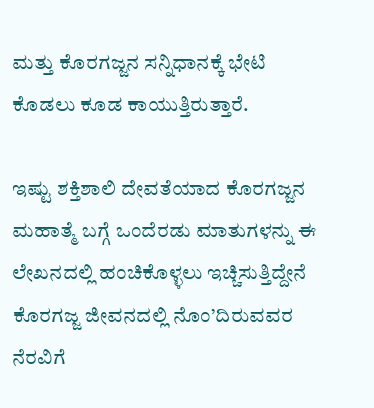ಮತ್ತು ಕೊರಗಜ್ಜನ ಸನ್ನಿಧಾನಕ್ಕೆ ಭೇಟಿ ಕೊಡಲು ಕೂಡ ಕಾಯುತ್ತಿರುತ್ತಾರೆ.

ಇಷ್ಟು ಶಕ್ತಿಶಾಲಿ ದೇವತೆಯಾದ ಕೊರಗಜ್ಜನ ಮಹಾತ್ಮೆ ಬಗ್ಗೆ ಒಂದೆರಡು ಮಾತುಗಳನ್ನು ಈ ಲೇಖನದಲ್ಲಿ ಹಂಚಿಕೊಳ್ಳಲು ಇಚ್ಚಿಸುತ್ತಿದ್ದೇನೆ ಕೊರಗಜ್ಜ ಜೀವನದಲ್ಲಿ ನೊಂ’ದಿರುವವರ ನೆರವಿಗೆ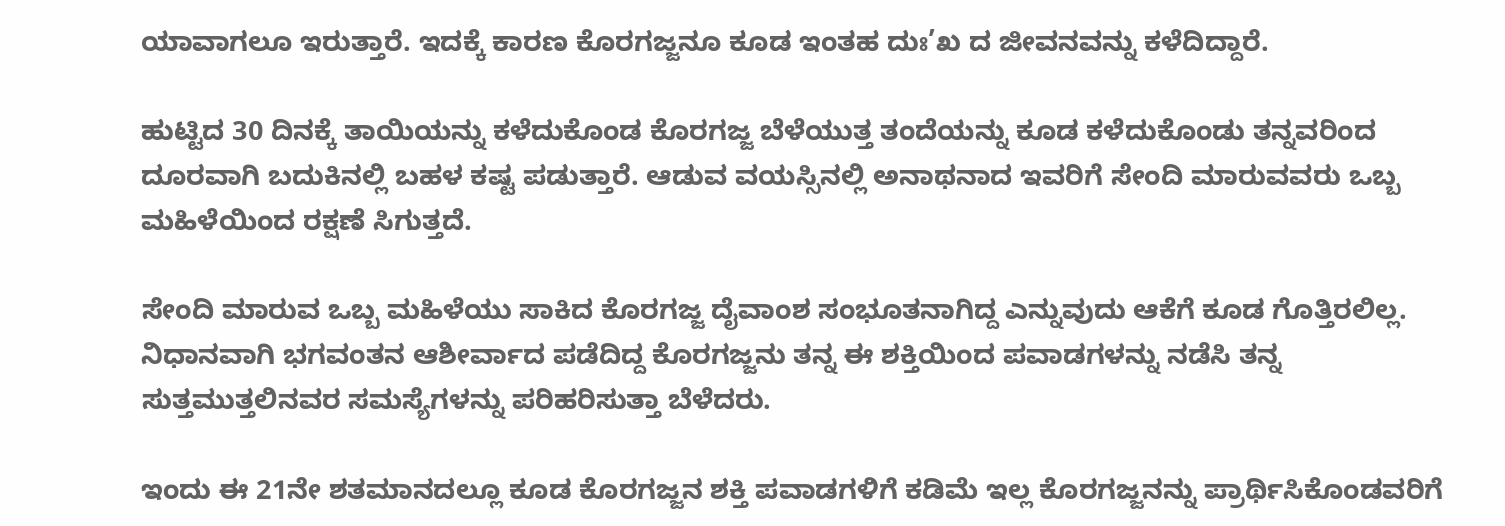ಯಾವಾಗಲೂ ಇರುತ್ತಾರೆ. ಇದಕ್ಕೆ ಕಾರಣ ಕೊರಗಜ್ಜನೂ ಕೂಡ ಇಂತಹ ದುಃ’ಖ ದ ಜೀವನವನ್ನು ಕಳೆದಿದ್ದಾರೆ.

ಹುಟ್ಟಿದ 30 ದಿನಕ್ಕೆ ತಾಯಿಯನ್ನು ಕಳೆದುಕೊಂಡ ಕೊರಗಜ್ಜ ಬೆಳೆಯುತ್ತ ತಂದೆಯನ್ನು ಕೂಡ ಕಳೆದುಕೊಂಡು ತನ್ನವರಿಂದ ದೂರವಾಗಿ ಬದುಕಿನಲ್ಲಿ ಬಹಳ ಕಷ್ಟ ಪಡುತ್ತಾರೆ. ಆಡುವ ವಯಸ್ಸಿನಲ್ಲಿ ಅನಾಥನಾದ ಇವರಿಗೆ ಸೇಂದಿ ಮಾರುವವರು ಒಬ್ಬ ಮಹಿಳೆಯಿಂದ ರಕ್ಷಣೆ ಸಿಗುತ್ತದೆ.

ಸೇಂದಿ ಮಾರುವ ಒಬ್ಬ ಮಹಿಳೆಯು ಸಾಕಿದ ಕೊರಗಜ್ಜ ದೈವಾಂಶ ಸಂಭೂತನಾಗಿದ್ದ ಎನ್ನುವುದು ಆಕೆಗೆ ಕೂಡ ಗೊತ್ತಿರಲಿಲ್ಲ. ನಿಧಾನವಾಗಿ ಭಗವಂತನ ಆಶೀರ್ವಾದ ಪಡೆದಿದ್ದ ಕೊರಗಜ್ಜನು ತನ್ನ ಈ ಶಕ್ತಿಯಿಂದ ಪವಾಡಗಳನ್ನು ನಡೆಸಿ ತನ್ನ ಸುತ್ತಮುತ್ತಲಿನವರ ಸಮಸ್ಯೆಗಳನ್ನು ಪರಿಹರಿಸುತ್ತಾ ಬೆಳೆದರು.

ಇಂದು ಈ 21ನೇ ಶತಮಾನದಲ್ಲೂ ಕೂಡ ಕೊರಗಜ್ಜನ ಶಕ್ತಿ ಪವಾಡಗಳಿಗೆ ಕಡಿಮೆ ಇಲ್ಲ ಕೊರಗಜ್ಜನನ್ನು ಪ್ರಾರ್ಥಿಸಿಕೊಂಡವರಿಗೆ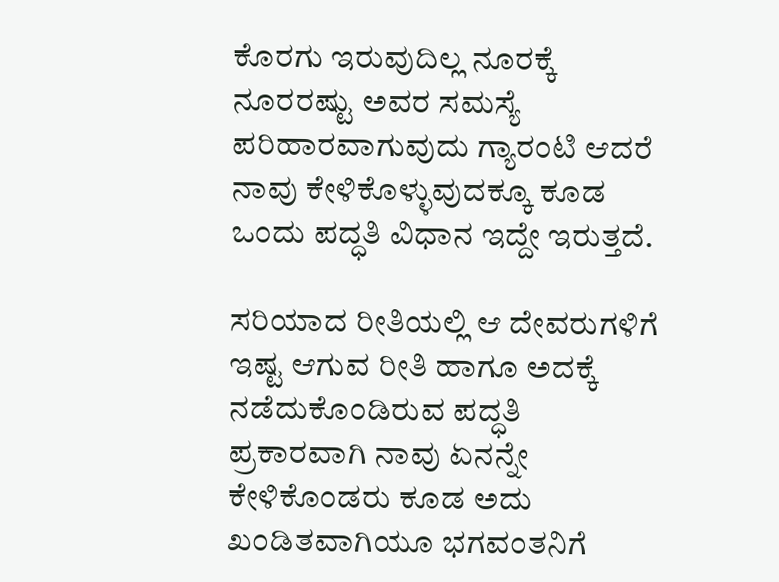ಕೊರಗು ಇರುವುದಿಲ್ಲ ನೂರಕ್ಕೆ ನೂರರಷ್ಟು ಅವರ ಸಮಸ್ಯೆ ಪರಿಹಾರವಾಗುವುದು ಗ್ಯಾರಂಟಿ ಆದರೆ ನಾವು ಕೇಳಿಕೊಳ್ಳುವುದಕ್ಕೂ ಕೂಡ ಒಂದು ಪದ್ಧತಿ ವಿಧಾನ ಇದ್ದೇ ಇರುತ್ತದೆ.

ಸರಿಯಾದ ರೀತಿಯಲ್ಲಿ ಆ ದೇವರುಗಳಿಗೆ ಇಷ್ಟ ಆಗುವ ರೀತಿ ಹಾಗೂ ಅದಕ್ಕೆ ನಡೆದುಕೊಂಡಿರುವ ಪದ್ಧತಿ ಪ್ರಕಾರವಾಗಿ ನಾವು ಏನನ್ನೇ ಕೇಳಿಕೊಂಡರು ಕೂಡ ಅದು ಖಂಡಿತವಾಗಿಯೂ ಭಗವಂತನಿಗೆ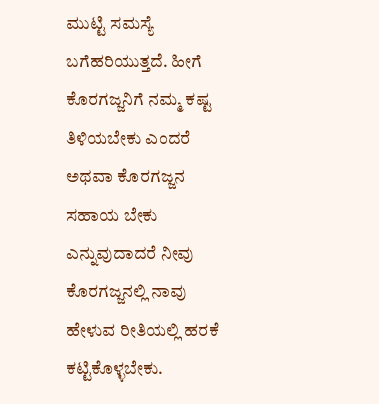ಮುಟ್ಟಿ ಸಮಸ್ಯೆ ಬಗೆಹರಿಯುತ್ತದೆ. ಹೀಗೆ ಕೊರಗಜ್ಜನಿಗೆ ನಮ್ಮ ಕಷ್ಟ ತಿಳಿಯಬೇಕು ಎಂದರೆ ಅಥವಾ ಕೊರಗಜ್ಜನ ಸಹಾಯ ಬೇಕು ಎನ್ನುವುದಾದರೆ ನೀವು ಕೊರಗಜ್ಜನಲ್ಲಿ ನಾವು ಹೇಳುವ ರೀತಿಯಲ್ಲಿ ಹರಕೆ ಕಟ್ಟಿಕೊಳ್ಳಬೇಕು.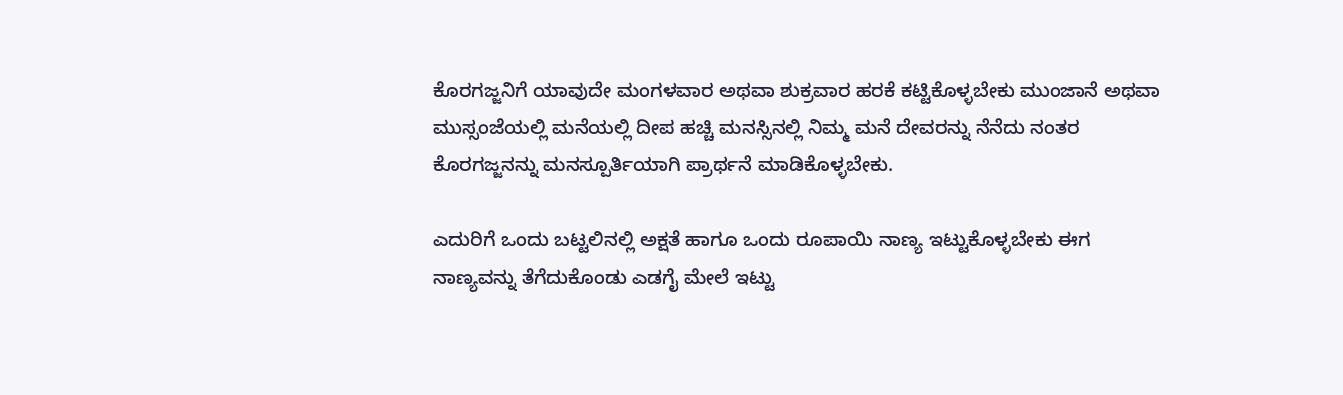ಕೊರಗಜ್ಜನಿಗೆ ಯಾವುದೇ ಮಂಗಳವಾರ ಅಥವಾ ಶುಕ್ರವಾರ ಹರಕೆ ಕಟ್ಟಿಕೊಳ್ಳಬೇಕು ಮುಂಜಾನೆ ಅಥವಾ ಮುಸ್ಸಂಜೆಯಲ್ಲಿ ಮನೆಯಲ್ಲಿ ದೀಪ ಹಚ್ಚಿ ಮನಸ್ಸಿನಲ್ಲಿ ನಿಮ್ಮ ಮನೆ ದೇವರನ್ನು ನೆನೆದು ನಂತರ ಕೊರಗಜ್ಜನನ್ನು ಮನಸ್ಪೂರ್ತಿಯಾಗಿ ಪ್ರಾರ್ಥನೆ ಮಾಡಿಕೊಳ್ಳಬೇಕು.

ಎದುರಿಗೆ ಒಂದು ಬಟ್ಟಲಿನಲ್ಲಿ ಅಕ್ಷತೆ ಹಾಗೂ ಒಂದು ರೂಪಾಯಿ ನಾಣ್ಯ ಇಟ್ಟುಕೊಳ್ಳಬೇಕು ಈಗ ನಾಣ್ಯವನ್ನು ತೆಗೆದುಕೊಂಡು ಎಡಗೈ ಮೇಲೆ ಇಟ್ಟು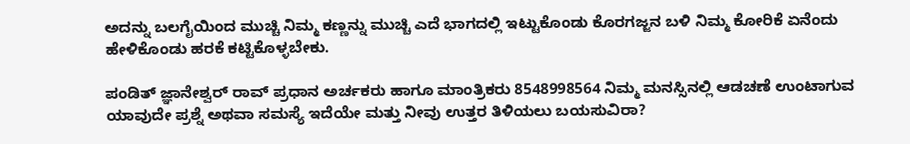ಅದನ್ನು ಬಲಗೈಯಿಂದ ಮುಚ್ಚಿ ನಿಮ್ಮ ಕಣ್ಣನ್ನು ಮುಚ್ಚಿ ಎದೆ ಭಾಗದಲ್ಲಿ ಇಟ್ಟುಕೊಂಡು ಕೊರಗಜ್ಜನ ಬಳಿ ನಿಮ್ಮ ಕೋರಿಕೆ ಏನೆಂದು ಹೇಳಿಕೊಂಡು ಹರಕೆ ಕಟ್ಟಿಕೊಳ್ಳಬೇಕು.

ಪಂಡಿತ್ ಜ್ಞಾನೇಶ್ವರ್ ರಾವ್ ಪ್ರಧಾನ ಅರ್ಚಕರು ಹಾಗೂ ಮಾಂತ್ರಿಕರು 8548998564 ನಿಮ್ಮ ಮನಸ್ಸಿನಲ್ಲಿ ಆಡಚಣೆ ಉಂಟಾಗುವ ಯಾವುದೇ ಪ್ರಶ್ನೆ ಅಥವಾ ಸಮಸ್ಯೆ ಇದೆಯೇ ಮತ್ತು ನೀವು ಉತ್ತರ ತಿಳಿಯಲು ಬಯಸುವಿರಾ?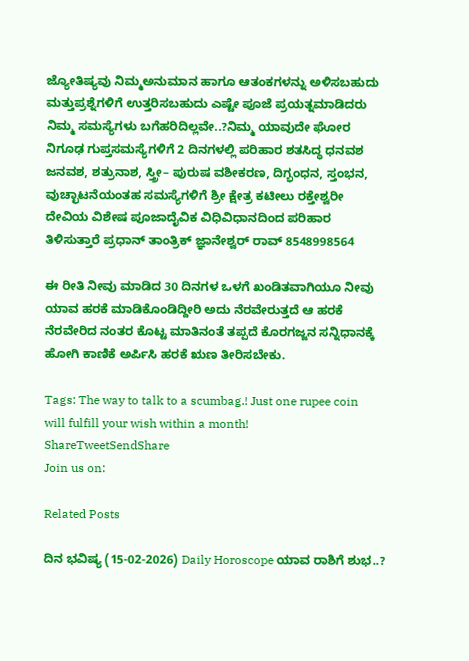ಜ್ಯೋತಿಷ್ಯವು ನಿಮ್ಮಅನುಮಾನ ಹಾಗೂ ಆತಂಕಗಳನ್ನು ಅಳಿಸಬಹುದು ಮತ್ತುಪ್ರಶ್ನೆಗಳಿಗೆ ಉತ್ತರಿಸಬಹುದು ಎಷ್ಟೇ ಪೂಜೆ ಪ್ರಯತ್ನಮಾಡಿದರು ನಿಮ್ಮ ಸಮಸ್ಯೆಗಳು ಬಗೆಹರಿದಿಲ್ಲವೇ..?ನಿಮ್ಮ ಯಾವುದೇ ಘೋರ ನಿಗೂಢ ಗುಪ್ತಸಮಸ್ಯೆಗಳಿಗೆ 2 ದಿನಗಳಲ್ಲಿ ಪರಿಹಾರ ಶತಸಿದ್ಧ ಧನವಶ ಜನವಶ, ಶತ್ರುನಾಶ, ಸ್ತ್ರೀ– ಪುರುಷ ವಶೀಕರಣ, ದಿಗ್ಭಂಧನ, ಸ್ತಂಭನ, ವುಚ್ಛಾಟನೆಯಂತಹ ಸಮಸ್ಯೆಗಳಿಗೆ ಶ್ರೀ ಕ್ಷೇತ್ರ ಕಟೀಲು ರಕ್ತೇಶ್ವರೀ ದೇವಿಯ ವಿಶೇಷ ಪೂಜಾದೈವಿಕ ವಿಧಿವಿಧಾನದಿಂದ ಪರಿಹಾರ ತಿಳಿಸುತ್ತಾರೆ ಪ್ರಧಾನ್ ತಾಂತ್ರಿಕ್ ಜ್ಞಾನೇಶ್ವರ್ ರಾವ್ 8548998564

ಈ ರೀತಿ ನೀವು ಮಾಡಿದ 30 ದಿನಗಳ ಒಳಗೆ ಖಂಡಿತವಾಗಿಯೂ ನೀವು ಯಾವ ಹರಕೆ ಮಾಡಿಕೊಂಡಿದ್ದೀರಿ ಅದು ನೆರವೇರುತ್ತದೆ ಆ ಹರಕೆ ನೆರವೇರಿದ ನಂತರ ಕೊಟ್ಟ ಮಾತಿನಂತೆ ತಪ್ಪದೆ ಕೊರಗಜ್ಜನ ಸನ್ನಿಧಾನಕ್ಕೆ ಹೋಗಿ ಕಾಣಿಕೆ ಅರ್ಪಿಸಿ ಹರಕೆ ಋಣ ತೀರಿಸಬೇಕು.

Tags: The way to talk to a scumbag.! Just one rupee coin will fulfill your wish within a month!
ShareTweetSendShare
Join us on:

Related Posts

ದಿನ ಭವಿಷ್ಯ (15-02-2026) Daily Horoscope ಯಾವ ರಾಶಿಗೆ ಶುಭ..?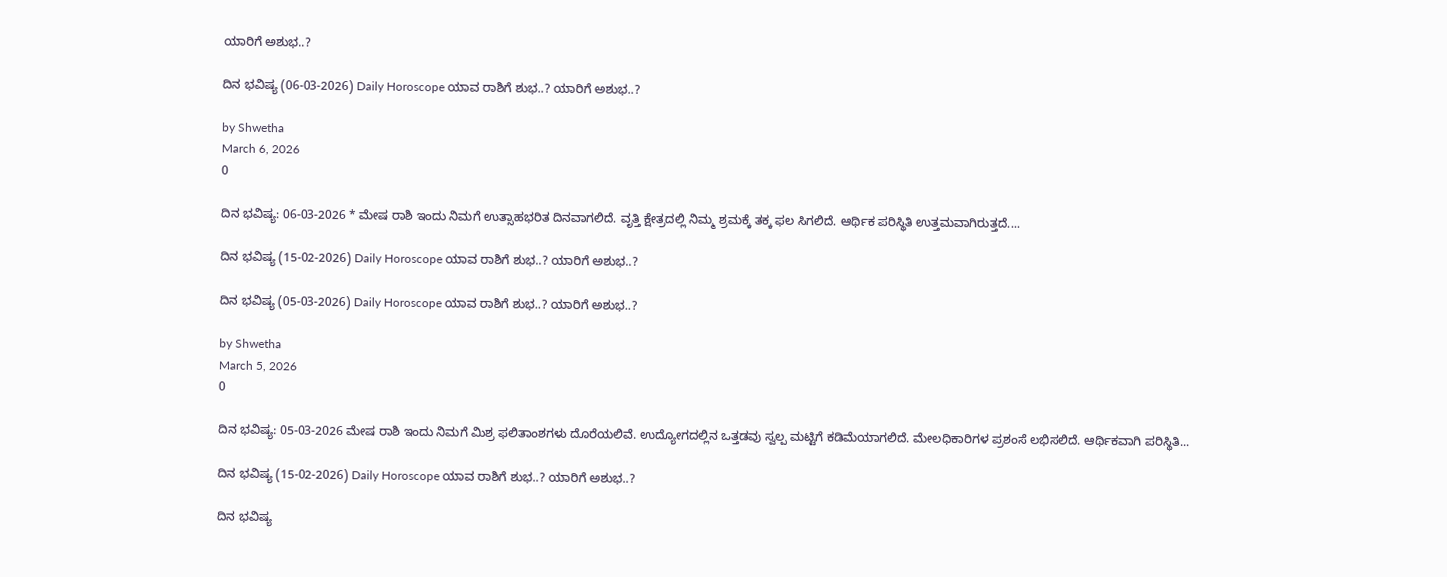ಯಾರಿಗೆ ಅಶುಭ..?

ದಿನ ಭವಿಷ್ಯ (06-03-2026) Daily Horoscope ಯಾವ ರಾಶಿಗೆ ಶುಭ..? ಯಾರಿಗೆ ಅಶುಭ..?

by Shwetha
March 6, 2026
0

ದಿನ ಭವಿಷ್ಯ: 06-03-2026 * ಮೇಷ ರಾಶಿ ಇಂದು ನಿಮಗೆ ಉತ್ಸಾಹಭರಿತ ದಿನವಾಗಲಿದೆ. ವೃತ್ತಿ ಕ್ಷೇತ್ರದಲ್ಲಿ ನಿಮ್ಮ ಶ್ರಮಕ್ಕೆ ತಕ್ಕ ಫಲ ಸಿಗಲಿದೆ. ಆರ್ಥಿಕ ಪರಿಸ್ಥಿತಿ ಉತ್ತಮವಾಗಿರುತ್ತದೆ....

ದಿನ ಭವಿಷ್ಯ (15-02-2026) Daily Horoscope ಯಾವ ರಾಶಿಗೆ ಶುಭ..? ಯಾರಿಗೆ ಅಶುಭ..?

ದಿನ ಭವಿಷ್ಯ (05-03-2026) Daily Horoscope ಯಾವ ರಾಶಿಗೆ ಶುಭ..? ಯಾರಿಗೆ ಅಶುಭ..?

by Shwetha
March 5, 2026
0

ದಿನ ಭವಿಷ್ಯ: 05-03-2026 ಮೇಷ ರಾಶಿ ಇಂದು ನಿಮಗೆ ಮಿಶ್ರ ಫಲಿತಾಂಶಗಳು ದೊರೆಯಲಿವೆ. ಉದ್ಯೋಗದಲ್ಲಿನ ಒತ್ತಡವು ಸ್ವಲ್ಪ ಮಟ್ಟಿಗೆ ಕಡಿಮೆಯಾಗಲಿದೆ. ಮೇಲಧಿಕಾರಿಗಳ ಪ್ರಶಂಸೆ ಲಭಿಸಲಿದೆ. ಆರ್ಥಿಕವಾಗಿ ಪರಿಸ್ಥಿತಿ...

ದಿನ ಭವಿಷ್ಯ (15-02-2026) Daily Horoscope ಯಾವ ರಾಶಿಗೆ ಶುಭ..? ಯಾರಿಗೆ ಅಶುಭ..?

ದಿನ ಭವಿಷ್ಯ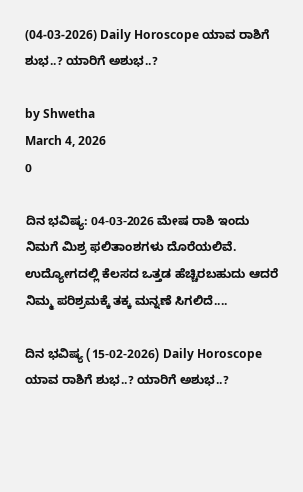(04-03-2026) Daily Horoscope ಯಾವ ರಾಶಿಗೆ ಶುಭ..? ಯಾರಿಗೆ ಅಶುಭ..?

by Shwetha
March 4, 2026
0

ದಿನ ಭವಿಷ್ಯ: 04-03-2026 ಮೇಷ ರಾಶಿ ಇಂದು ನಿಮಗೆ ಮಿಶ್ರ ಫಲಿತಾಂಶಗಳು ದೊರೆಯಲಿವೆ. ಉದ್ಯೋಗದಲ್ಲಿ ಕೆಲಸದ ಒತ್ತಡ ಹೆಚ್ಚಿರಬಹುದು ಆದರೆ ನಿಮ್ಮ ಪರಿಶ್ರಮಕ್ಕೆ ತಕ್ಕ ಮನ್ನಣೆ ಸಿಗಲಿದೆ....

ದಿನ ಭವಿಷ್ಯ (15-02-2026) Daily Horoscope ಯಾವ ರಾಶಿಗೆ ಶುಭ..? ಯಾರಿಗೆ ಅಶುಭ..?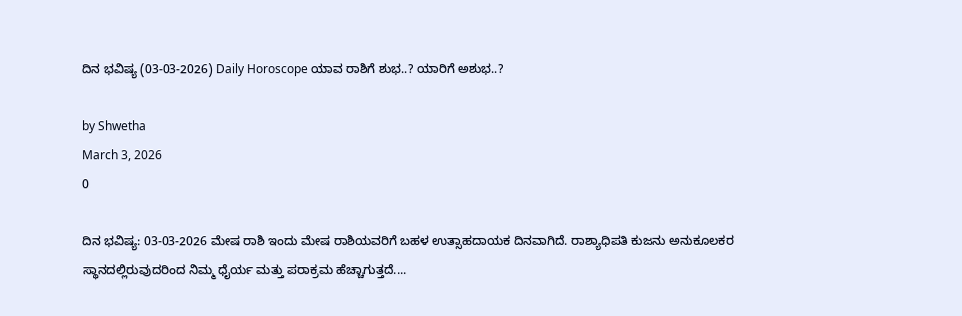ದಿನ ಭವಿಷ್ಯ (03-03-2026) Daily Horoscope ಯಾವ ರಾಶಿಗೆ ಶುಭ..? ಯಾರಿಗೆ ಅಶುಭ..?

by Shwetha
March 3, 2026
0

ದಿನ ಭವಿಷ್ಯ: 03-03-2026 ಮೇಷ ರಾಶಿ ಇಂದು ಮೇಷ ರಾಶಿಯವರಿಗೆ ಬಹಳ ಉತ್ಸಾಹದಾಯಕ ದಿನವಾಗಿದೆ. ರಾಶ್ಯಾಧಿಪತಿ ಕುಜನು ಅನುಕೂಲಕರ ಸ್ಥಾನದಲ್ಲಿರುವುದರಿಂದ ನಿಮ್ಮ ಧೈರ್ಯ ಮತ್ತು ಪರಾಕ್ರಮ ಹೆಚ್ಚಾಗುತ್ತದೆ....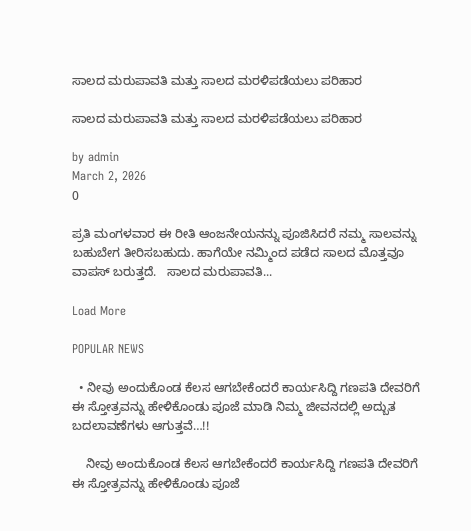ಸಾಲದ ಮರುಪಾವತಿ ಮತ್ತು ಸಾಲದ ಮರಳಿಪಡೆಯಲು ಪರಿಹಾರ

ಸಾಲದ ಮರುಪಾವತಿ ಮತ್ತು ಸಾಲದ ಮರಳಿಪಡೆಯಲು ಪರಿಹಾರ

by admin
March 2, 2026
0

ಪ್ರತಿ ಮಂಗಳವಾರ ಈ ರೀತಿ ಆಂಜನೇಯನನ್ನು ಪೂಜಿಸಿದರೆ ನಮ್ಮ ಸಾಲವನ್ನು ಬಹುಬೇಗ ತೀರಿಸಬಹುದು. ಹಾಗೆಯೇ ನಮ್ಮಿಂದ ಪಡೆದ ಸಾಲದ ಮೊತ್ತವೂ ವಾಪಸ್ ಬರುತ್ತದೆ.   ಸಾಲದ ಮರುಪಾವತಿ...

Load More

POPULAR NEWS

  • ನೀವು ಅಂದುಕೊಂಡ ಕೆಲಸ ಆಗಬೇಕೆಂದರೆ ಕಾರ್ಯಸಿದ್ದಿ ಗಣಪತಿ ದೇವರಿಗೆ ಈ ಸ್ತೋತ್ರವನ್ನು ಹೇಳಿಕೊಂಡು ಪೂಜೆ ಮಾಡಿ ನಿಮ್ಮ ಜೀವನದಲ್ಲಿ ಅದ್ಬುತ ಬದಲಾವಣೆಗಳು ಆಗುತ್ತವೆ…!!

    ನೀವು ಅಂದುಕೊಂಡ ಕೆಲಸ ಆಗಬೇಕೆಂದರೆ ಕಾರ್ಯಸಿದ್ದಿ ಗಣಪತಿ ದೇವರಿಗೆ ಈ ಸ್ತೋತ್ರವನ್ನು ಹೇಳಿಕೊಂಡು ಪೂಜೆ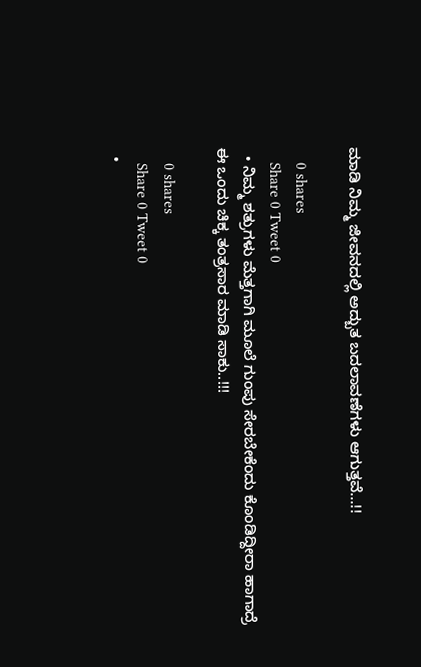ಮಾಡಿ ನಿಮ್ಮ ಜೀವನದಲ್ಲಿ ಅದ್ಬುತ ಬದಲಾವಣೆಗಳು ಆಗುತ್ತವೆ…!!

    0 shares
    Share 0 Tweet 0
  • ನಿಮ್ಮ ಶತ್ರುಗಳು ಮೆತ್ತಗಾಗಿ ಮೂಲೆ ಗುಂಪು ಸೇರಬೇಕೆಂದು ಕೊಂಡಿದ್ದೀರಾ ಹಾಗಾದ್ರೆ ಈ ಒಂದು ಚಿಕ್ಕ ತಂತ್ರಸಾರ ಮಾಡಿ ಸಾಕು..!!!

    0 shares
    Share 0 Tweet 0
  •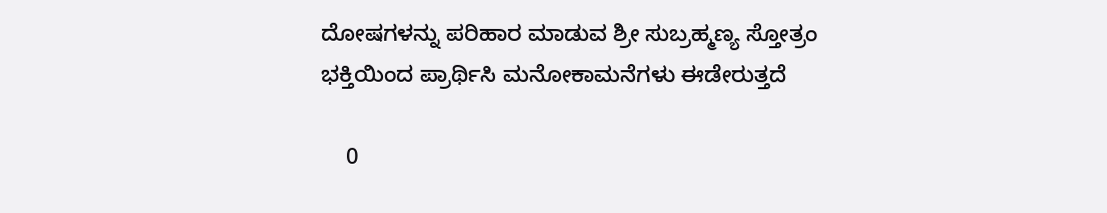ದೋಷಗಳನ್ನು ಪರಿಹಾರ ಮಾಡುವ ಶ್ರೀ ಸುಬ್ರಹ್ಮಣ್ಯ ಸ್ತೋತ್ರಂ ಭಕ್ತಿಯಿಂದ ಪ್ರಾರ್ಥಿಸಿ ಮನೋಕಾಮನೆಗಳು ಈಡೇರುತ್ತದೆ

    0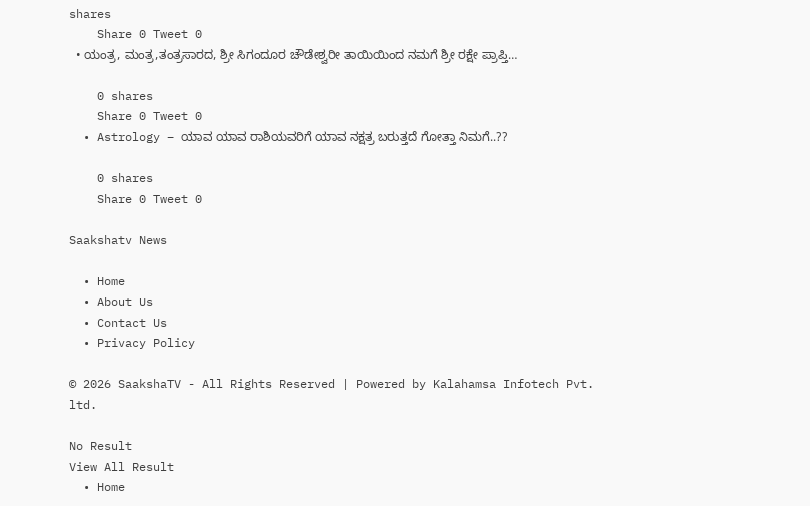shares
    Share 0 Tweet 0
  • ಯಂತ್ರ, ಮಂತ್ರ,ತಂತ್ರಸಾರದ, ಶ್ರೀ ಸಿಗಂದೂರ ಚೌಡೇಶ್ವರೀ ತಾಯಿಯಿಂದ ನಮಗೆ ಶ್ರೀ ರಕ್ಷೇ ಪ್ರಾಪ್ತಿ…

    0 shares
    Share 0 Tweet 0
  • Astrology – ಯಾವ ಯಾವ ರಾಶಿಯವರಿಗೆ ಯಾವ ನಕ್ಷತ್ರ ಬರುತ್ತದೆ ಗೋತ್ತಾ ನಿಮಗೆ..??

    0 shares
    Share 0 Tweet 0

Saakshatv News

  • Home
  • About Us
  • Contact Us
  • Privacy Policy

© 2026 SaakshaTV - All Rights Reserved | Powered by Kalahamsa Infotech Pvt. ltd.

No Result
View All Result
  • Home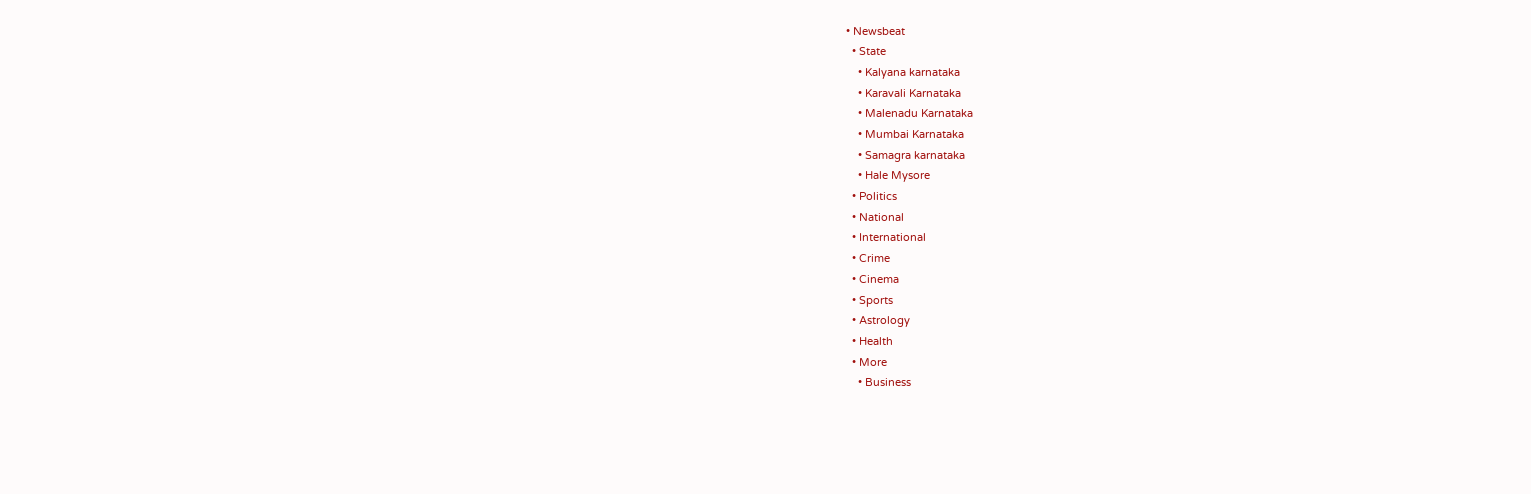• Newsbeat
  • State
    • Kalyana karnataka
    • Karavali Karnataka
    • Malenadu Karnataka
    • Mumbai Karnataka
    • Samagra karnataka
    • Hale Mysore
  • Politics
  • National
  • International
  • Crime
  • Cinema
  • Sports
  • Astrology
  • Health
  • More
    • Business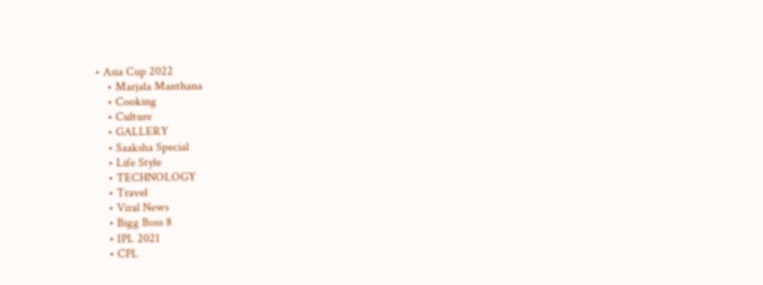• Asia Cup 2022
    • Marjala Manthana
    • Cooking
    • Culture
    • GALLERY
    • Saaksha Special
    • Life Style
    • TECHNOLOGY
    • Travel
    • Viral News
    • Bigg Boss 8
    • IPL 2021
    • CPL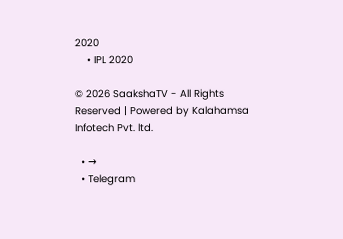2020
    • IPL 2020

© 2026 SaakshaTV - All Rights Reserved | Powered by Kalahamsa Infotech Pvt. ltd.

  • →
  • Telegram